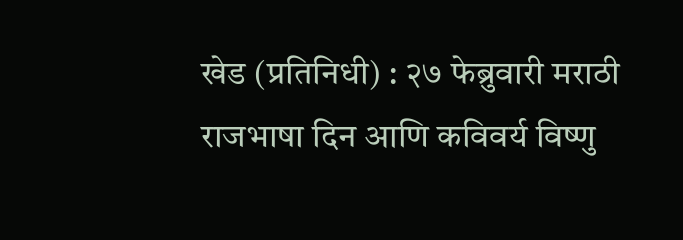खेड (प्रतिनिधी) : २७ फेब्रुवारी मराठी राजभाषा दिन आणि कविवर्य विष्णु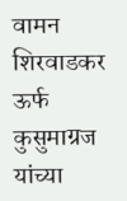वामन शिरवाडकर ऊर्फ कुसुमाग्रज यांच्या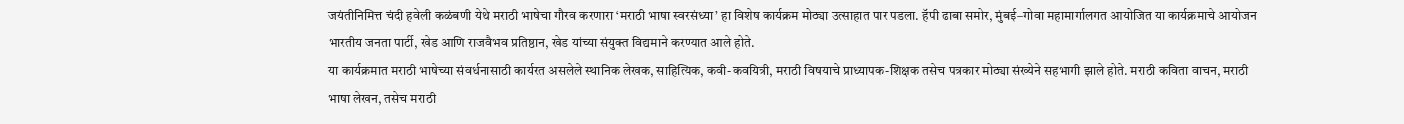जयंतीनिमित्त चंदी हवेली कळंबणी येथे मराठी भाषेचा गौरव करणारा ‘मराठी भाषा स्वरसंध्या’ हा विशेष कार्यक्रम मोठ्या उत्साहात पार पडला. हॅपी ढाबा समोर, मुंबई–गोवा महामार्गालगत आयोजित या कार्यक्रमाचे आयोजन भारतीय जनता पार्टी, खेड आणि राजवैभव प्रतिष्ठान, खेड यांच्या संयुक्त विद्यमाने करण्यात आले होते.
या कार्यक्रमात मराठी भाषेच्या संवर्धनासाठी कार्यरत असलेले स्थानिक लेखक, साहित्यिक, कवी-कवयित्री, मराठी विषयाचे प्राध्यापक-शिक्षक तसेच पत्रकार मोठ्या संख्येने सहभागी झाले होते. मराठी कविता वाचन, मराठी भाषा लेखन, तसेच मराठी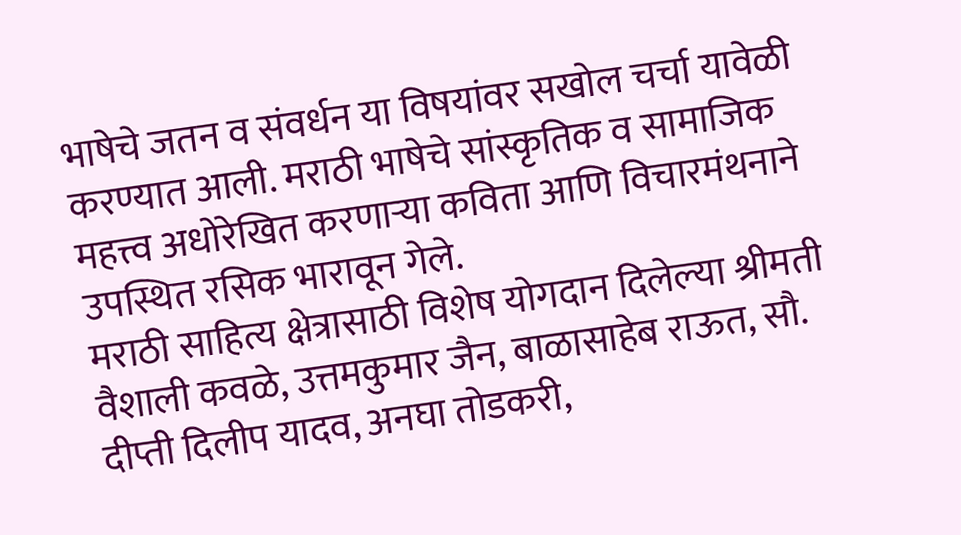भाषेचे जतन व संवर्धन या विषयांवर सखोल चर्चा यावेळी करण्यात आली. मराठी भाषेचे सांस्कृतिक व सामाजिक महत्त्व अधोरेखित करणाऱ्या कविता आणि विचारमंथनाने उपस्थित रसिक भारावून गेले.
मराठी साहित्य क्षेत्रासाठी विशेष योगदान दिलेल्या श्रीमती वैशाली कवळे, उत्तमकुमार जैन, बाळासाहेब राऊत, सौ. दीप्ती दिलीप यादव, अनघा तोडकरी,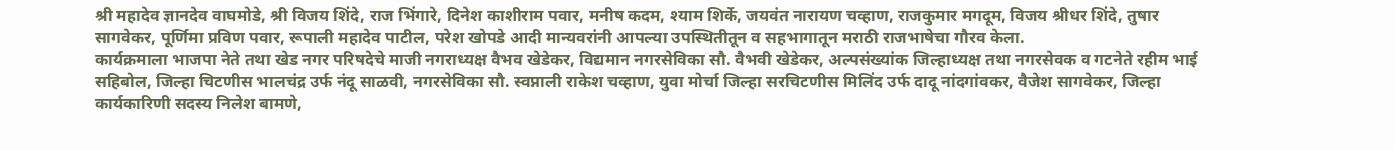श्री महादेव ज्ञानदेव वाघमोडे, श्री विजय शिंदे, राज भिंगारे, दिनेश काशीराम पवार, मनीष कदम, श्याम शिर्के, जयवंत नारायण चव्हाण, राजकुमार मगदूम, विजय श्रीधर शिंदे, तुषार सागवेकर, पूर्णिमा प्रविण पवार, रूपाली महादेव पाटील, परेश खोपडे आदी मान्यवरांनी आपल्या उपस्थितीतून व सहभागातून मराठी राजभाषेचा गौरव केला.
कार्यक्रमाला भाजपा नेते तथा खेड नगर परिषदेचे माजी नगराध्यक्ष वैभव खेडेकर, विद्यमान नगरसेविका सौ. वैभवी खेडेकर, अल्पसंख्यांक जिल्हाध्यक्ष तथा नगरसेवक व गटनेते रहीम भाई सहिबोल, जिल्हा चिटणीस भालचंद्र उर्फ नंदू साळवी, नगरसेविका सौ. स्वप्नाली राकेश चव्हाण, युवा मोर्चा जिल्हा सरचिटणीस मिलिंद उर्फ दादू नांदगांवकर, वैजेश सागवेकर, जिल्हा कार्यकारिणी सदस्य निलेश बामणे,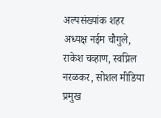अल्पसंख्यांक शहर अध्यक्ष नईम चौगुले, राकेश चव्हाण, स्वप्निल नरळकर, सोशल मीडिया प्रमुख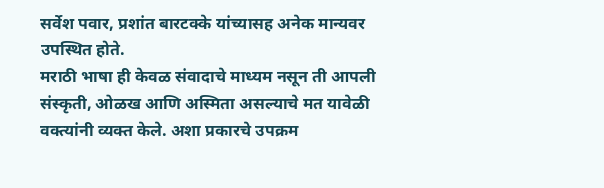सर्वेश पवार, प्रशांत बारटक्के यांच्यासह अनेक मान्यवर उपस्थित होते.
मराठी भाषा ही केवळ संवादाचे माध्यम नसून ती आपली संस्कृती, ओळख आणि अस्मिता असल्याचे मत यावेळी वक्त्यांनी व्यक्त केले. अशा प्रकारचे उपक्रम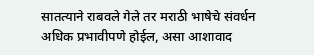सातत्याने राबवले गेले तर मराठी भाषेचे संवर्धन अधिक प्रभावीपणे होईल, असा आशावाद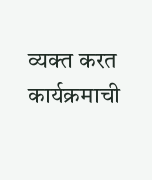व्यक्त करत कार्यक्रमाची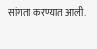सांगता करण्यात आली.